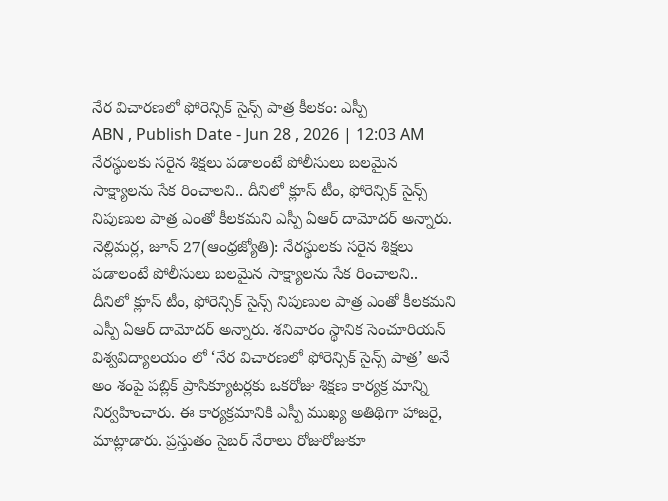నేర విచారణలో ఫోరెన్సిక్ సైన్స్ పాత్ర కీలకం: ఎస్పీ
ABN , Publish Date - Jun 28 , 2026 | 12:03 AM
నేరస్థులకు సరైన శిక్షలు పడాలంటే పోలీసులు బలమైన సాక్ష్యాలను సేక రించాలని.. దీనిలో క్లూస్ టీం, ఫోరెన్సిక్ సైన్స్ నిపుణుల పాత్ర ఎంతో కీలకమని ఎస్పీ ఏఆర్ దామోదర్ అన్నారు.
నెల్లిమర్ల, జూన్ 27(ఆంధ్రజ్యోతి): నేరస్థులకు సరైన శిక్షలు పడాలంటే పోలీసులు బలమైన సాక్ష్యాలను సేక రించాలని.. దీనిలో క్లూస్ టీం, ఫోరెన్సిక్ సైన్స్ నిపుణుల పాత్ర ఎంతో కీలకమని ఎస్పీ ఏఆర్ దామోదర్ అన్నారు. శనివారం స్థానిక సెంచూరియన్ విశ్వవిద్యాలయం లో ‘నేర విచారణలో ఫోరెన్సిక్ సైన్స్ పాత్ర’ అనే అం శంపై పబ్లిక్ ప్రాసిక్యూటర్లకు ఒకరోజు శిక్షణ కార్యక్ర మాన్ని నిర్వహించారు. ఈ కార్యక్రమానికి ఎస్పీ ముఖ్య అతిథిగా హాజరై, మాట్లాడారు. ప్రస్తుతం సైబర్ నేరాలు రోజురోజుకూ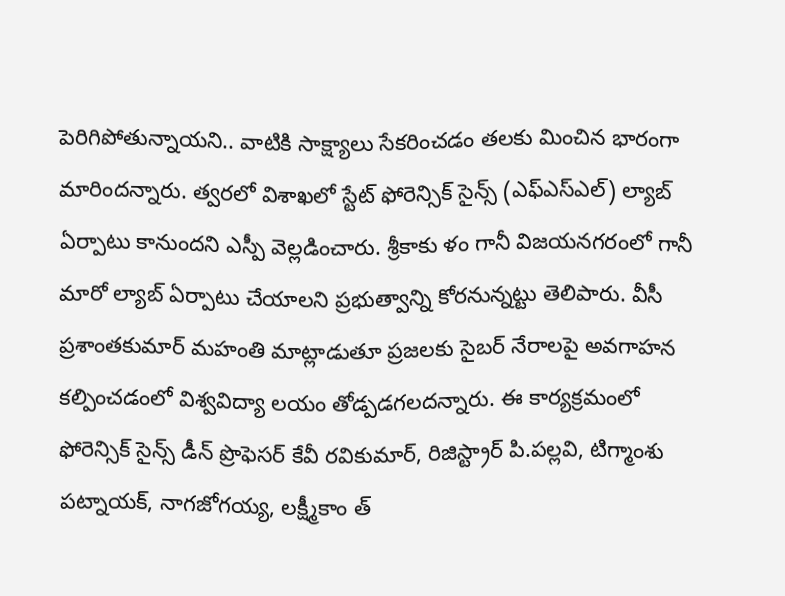పెరిగిపోతున్నాయని.. వాటికి సాక్ష్యాలు సేకరించడం తలకు మించిన భారంగా మారిందన్నారు. త్వరలో విశాఖలో స్టేట్ ఫోరెన్సిక్ సైన్స్ (ఎఫ్ఎస్ఎల్) ల్యాబ్ ఏర్పాటు కానుందని ఎస్పీ వెల్లడించారు. శ్రీకాకు ళం గానీ విజయనగరంలో గానీ మారో ల్యాబ్ ఏర్పాటు చేయాలని ప్రభుత్వాన్ని కోరనున్నట్టు తెలిపారు. వీసీ ప్రశాంతకుమార్ మహంతి మాట్లాడుతూ ప్రజలకు సైబర్ నేరాలపై అవగాహన కల్పించడంలో విశ్వవిద్యా లయం తోడ్పడగలదన్నారు. ఈ కార్యక్రమంలో ఫోరెన్సిక్ సైన్స్ డీన్ ప్రొఫెసర్ కేవీ రవికుమార్, రిజిస్ట్రార్ పి.పల్లవి, టిగ్మాంశు పట్నాయక్, నాగజోగయ్య, లక్ష్మీకాం త్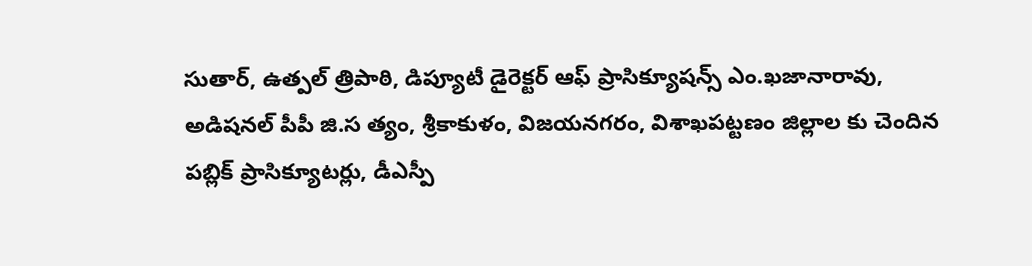సుతార్, ఉత్పల్ త్రిపాఠి, డిప్యూటీ డైరెక్టర్ ఆఫ్ ప్రాసిక్యూషన్స్ ఎం.ఖజానారావు, అడిషనల్ పీపీ జి.స త్యం, శ్రీకాకుళం, విజయనగరం, విశాఖపట్టణం జిల్లాల కు చెందిన పబ్లిక్ ప్రాసిక్యూటర్లు, డీఎస్పీ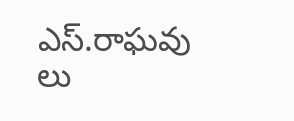ఎస్.రాఘవు లు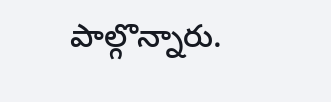పాల్గొన్నారు.